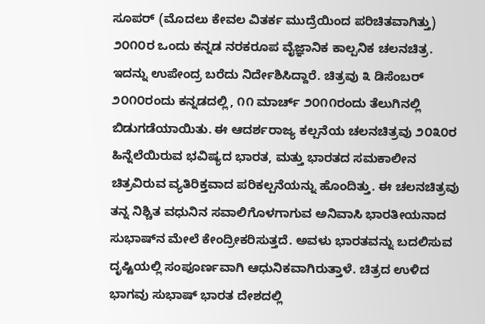ಸೂಪರ್ (ಮೊದಲು ಕೇವಲ ವಿತರ್ಕ ಮುದ್ರೆಯಿಂದ ಪರಿಚಿತವಾಗಿತ್ತು) ೨೦೧೦ರ ಒಂದು ಕನ್ನಡ ನರಕರೂಪ ವೈಜ್ಞಾನಿಕ ಕಾಲ್ಪನಿಕ ಚಲನಚಿತ್ರ. ಇದನ್ನು ಉಪೇಂದ್ರ ಬರೆದು ನಿರ್ದೇಶಿಸಿದ್ದಾರೆ. ಚಿತ್ರವು ೩ ಡಿಸೆಂಬರ್ ೨೦೧೦ರಂದು ಕನ್ನಡದಲ್ಲಿ, ೧೧ ಮಾರ್ಚ್ ೨೦೧೧ರಂದು ತೆಲುಗಿನಲ್ಲಿ ಬಿಡುಗಡೆಯಾಯಿತು. ಈ ಆದರ್ಶರಾಜ್ಯ ಕಲ್ಪನೆಯ ಚಲನಚಿತ್ರವು ೨೦೩೦ರ ಹಿನ್ನೆಲೆಯಿರುವ ಭವಿಷ್ಯದ ಭಾರತ, ಮತ್ತು ಭಾರತದ ಸಮಕಾಲೀನ ಚಿತ್ರವಿರುವ ವ್ಯತಿರಿಕ್ತವಾದ ಪರಿಕಲ್ಪನೆಯನ್ನು ಹೊಂದಿತ್ತು. ಈ ಚಲನಚಿತ್ರವು ತನ್ನ ನಿಶ್ಚಿತ ವಧುನಿನ ಸವಾಲಿಗೊಳಗಾಗುವ ಅನಿವಾಸಿ ಭಾರತೀಯನಾದ ಸುಭಾಷ್‍ನ ಮೇಲೆ ಕೇಂದ್ರೀಕರಿಸುತ್ತದೆ. ಅವಳು ಭಾರತವನ್ನು ಬದಲಿಸುವ ದೃಷ್ಟಿಯಲ್ಲಿ ಸಂಪೂರ್ಣವಾಗಿ ಆಧುನಿಕವಾಗಿರುತ್ತಾಳೆ. ಚಿತ್ರದ ಉಳಿದ ಭಾಗವು ಸುಭಾಷ್ ಭಾರತ ದೇಶದಲ್ಲಿ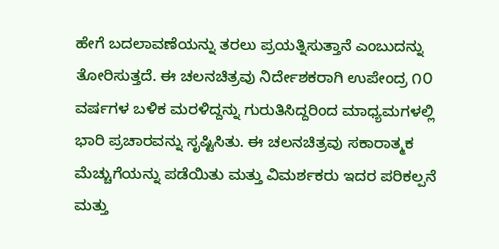ಹೇಗೆ ಬದಲಾವಣೆಯನ್ನು ತರಲು ಪ್ರಯತ್ನಿಸುತ್ತಾನೆ ಎಂಬುದನ್ನು ತೋರಿಸುತ್ತದೆ. ಈ ಚಲನಚಿತ್ರವು ನಿರ್ದೇಶಕರಾಗಿ ಉಪೇಂದ್ರ ೧೦ ವರ್ಷಗಳ ಬಳಿಕ ಮರಳಿದ್ದನ್ನು ಗುರುತಿಸಿದ್ದರಿಂದ ಮಾಧ್ಯಮಗಳಲ್ಲಿ ಭಾರಿ ಪ್ರಚಾರವನ್ನು ಸೃಷ್ಟಿಸಿತು. ಈ ಚಲನಚಿತ್ರವು ಸಕಾರಾತ್ಮಕ ಮೆಚ್ಚುಗೆಯನ್ನು ಪಡೆಯಿತು ಮತ್ತು ವಿಮರ್ಶಕರು ಇದರ ಪರಿಕಲ್ಪನೆ ಮತ್ತು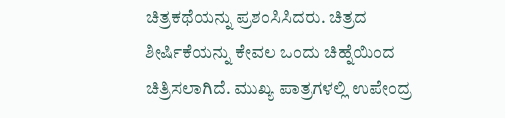ಚಿತ್ರಕಥೆಯನ್ನು ಪ್ರಶಂಸಿಸಿದರು. ಚಿತ್ರದ ಶೀರ್ಷಿಕೆಯನ್ನು ಕೇವಲ ಒಂದು ಚಿಹ್ನೆಯಿಂದ ಚಿತ್ರಿಸಲಾಗಿದೆ. ಮುಖ್ಯ ಪಾತ್ರಗಳಲ್ಲಿ ಉಪೇಂದ್ರ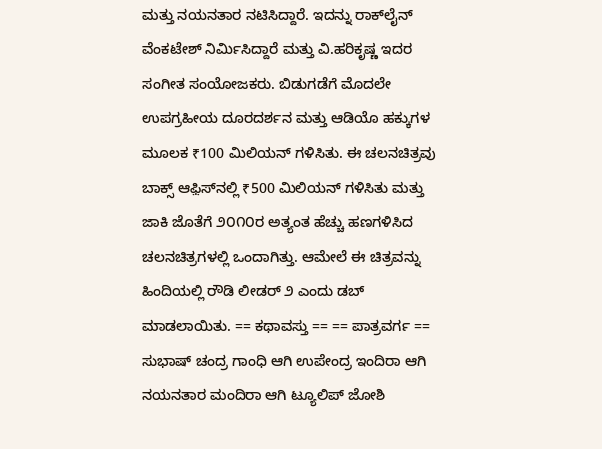ಮತ್ತು ನಯನತಾರ ನಟಿಸಿದ್ದಾರೆ. ಇದನ್ನು ರಾಕ್‍ಲೈನ್ ವೆಂಕಟೇಶ್ ನಿರ್ಮಿಸಿದ್ದಾರೆ ಮತ್ತು ವಿ.ಹರಿಕೃಷ್ಣ ಇದರ ಸಂಗೀತ ಸಂಯೋಜಕರು. ಬಿಡುಗಡೆಗೆ ಮೊದಲೇ ಉಪಗ್ರಹೀಯ ದೂರದರ್ಶನ ಮತ್ತು ಆಡಿಯೊ ಹಕ್ಕುಗಳ ಮೂಲಕ ₹100 ಮಿಲಿಯನ್ ಗಳಿಸಿತು. ಈ ಚಲನಚಿತ್ರವು ಬಾಕ್ಸ್ ಆಫ಼ಿಸ್‌ನಲ್ಲಿ ₹500 ಮಿಲಿಯನ್ ಗಳಿಸಿತು ಮತ್ತು ಜಾಕಿ ಜೊತೆಗೆ ೨೦೧೦ರ ಅತ್ಯಂತ ಹೆಚ್ಚು ಹಣಗಳಿಸಿದ ಚಲನಚಿತ್ರಗಳಲ್ಲಿ ಒಂದಾಗಿತ್ತು. ಆಮೇಲೆ ಈ ಚಿತ್ರವನ್ನು ಹಿಂದಿಯಲ್ಲಿ ರೌಡಿ ಲೀಡರ್ ೨ ಎಂದು ಡಬ್ ಮಾಡಲಾಯಿತು. == ಕಥಾವಸ್ತು == == ಪಾತ್ರವರ್ಗ == ಸುಭಾಷ್ ಚಂದ್ರ ಗಾಂಧಿ ಆಗಿ ಉಪೇಂದ್ರ ಇಂದಿರಾ ಆಗಿ ನಯನತಾರ ಮಂದಿರಾ ಆಗಿ ಟ್ಯೂಲಿಪ್ ಜೋಶಿ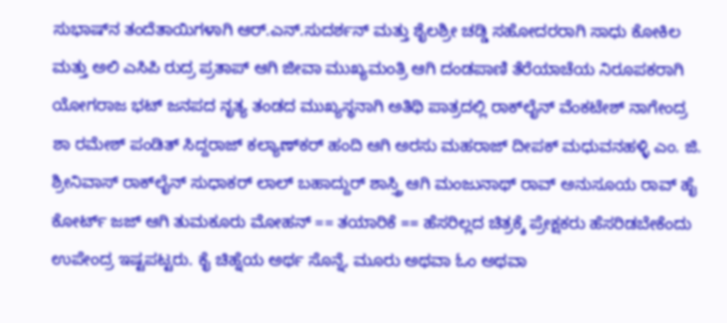ಸುಭಾಷ್‍ನ ತಂದೆತಾಯಿಗಳಾಗಿ ಆರ್.ಎನ್.ಸುದರ್ಶನ್ ಮತ್ತು ಶೈಲಶ್ರೀ ಚಡ್ಡಿ ಸಹೋದರರಾಗಿ ಸಾಧು ಕೋಕಿಲ ಮತ್ತು ಅಲಿ ಎಸಿಪಿ ರುದ್ರ ಪ್ರತಾಪ್ ಆಗಿ ಜೀವಾ ಮುಖ್ಯಮಂತ್ರಿ ಆಗಿ ದಂಡಪಾಣಿ ತೆರೆಯಾಚೆಯ ನಿರೂಪಕರಾಗಿ ಯೋಗರಾಜ ಭಟ್ ಜನಪದ ನೃತ್ಯ ತಂಡದ ಮುಖ್ಯಸ್ಥನಾಗಿ ಅತಿಥಿ ಪಾತ್ರದಲ್ಲಿ ರಾಕ್‍ಲೈನ್ ವೆಂಕಟೇಶ್ ನಾಗೇಂದ್ರ ಶಾ ರಮೇಶ್ ಪಂಡಿತ್ ಸಿದ್ದರಾಜ್ ಕಲ್ಯಾಣ್‍ಕರ್ ಹಂದಿ ಆಗಿ ಅರಸು ಮಹರಾಜ್ ದೀಪಕ್ ಮಧುವನಹಳ್ಳಿ ಎಂ. ಜಿ. ಶ್ರೀನಿವಾಸ್ ರಾಕ್‍ಲೈನ್ ಸುಧಾಕರ್ ಲಾಲ್ ಬಹಾದ್ದುರ್ ಶಾಸ್ತ್ರಿ ಆಗಿ ಮಂಜುನಾಥ್ ರಾವ್ ಅನುಸೂಯ ರಾವ್ ಹೈ ಕೋರ್ಟ್ ಜಜ್ ಆಗಿ ತುಮಕೂರು ಮೋಹನ್ == ತಯಾರಿಕೆ == ಹೆಸರಿಲ್ಲದ ಚಿತ್ರಕ್ಕೆ ಪ್ರೇಕ್ಷಕರು ಹೆಸರಿಡಬೇಕೆಂದು ಉಪೇಂದ್ರ ಇಷ್ಟಪಟ್ಟರು. ಕೈ ಚಿಹ್ನೆಯ ಅರ್ಥ ಸೊನ್ನೆ, ಮೂರು ಅಥವಾ ಓಂ ಅಥವಾ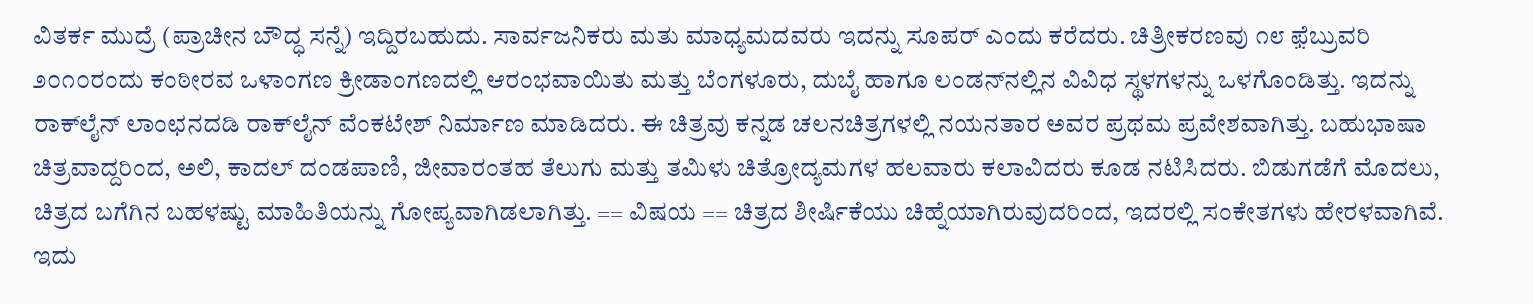ವಿತರ್ಕ ಮುದ್ರೆ (ಪ್ರಾಚೀನ ಬೌದ್ಧ ಸನ್ನೆ) ಇದ್ದಿರಬಹುದು. ಸಾರ್ವಜನಿಕರು ಮತು ಮಾಧ್ಯಮದವರು ಇದನ್ನು ಸೂಪರ್ ಎಂದು ಕರೆದರು. ಚಿತ್ರೀಕರಣವು ೧೮ ಫ಼ೆಬ್ರುವರಿ ೨೦೧೦ರಂದು ಕಂಠೀರವ ಒಳಾಂಗಣ ಕ್ರೀಡಾಂಗಣದಲ್ಲಿ ಆರಂಭವಾಯಿತು ಮತ್ತು ಬೆಂಗಳೂರು, ದುಬೈ ಹಾಗೂ ಲಂಡ‍ನ್‍ನಲ್ಲಿನ ವಿವಿಧ ಸ್ಥಳಗಳನ್ನು ಒಳಗೊಂಡಿತ್ತು. ಇದನ್ನು ರಾಕ್‍ಲೈನ್ ಲಾಂಛನದಡಿ ರಾಕ್‍ಲೈನ್ ವೆಂಕಟೇಶ್ ನಿರ್ಮಾಣ ಮಾಡಿದರು. ಈ ಚಿತ್ರವು ಕನ್ನಡ ಚಲನಚಿತ್ರಗಳಲ್ಲಿ ನಯನತಾರ ಅವರ ಪ್ರಥಮ ಪ್ರವೇಶವಾಗಿತ್ತು. ಬಹುಭಾಷಾ ಚಿತ್ರವಾದ್ದರಿಂದ, ಅಲಿ, ಕಾದಲ್ ದಂಡಪಾಣಿ, ಜೀವಾರಂತಹ ತೆಲುಗು ಮತ್ತು ತಮಿಳು ಚಿತ್ರೋದ್ಯಮಗಳ ಹಲವಾರು ಕಲಾವಿದರು ಕೂಡ ನಟಿಸಿದರು. ಬಿಡುಗಡೆಗೆ ಮೊದಲು, ಚಿತ್ರದ ಬಗೆಗಿನ ಬಹಳಷ್ಟು ಮಾಹಿತಿಯನ್ನು ಗೋಪ್ಯವಾಗಿಡಲಾಗಿತ್ತು. == ವಿಷಯ == ಚಿತ್ರದ ಶೀರ್ಷಿಕೆಯು ಚಿಹ್ನೆಯಾಗಿರುವುದರಿಂದ, ಇದರಲ್ಲಿ ಸಂಕೇತಗಳು ಹೇರಳವಾಗಿವೆ. ಇದು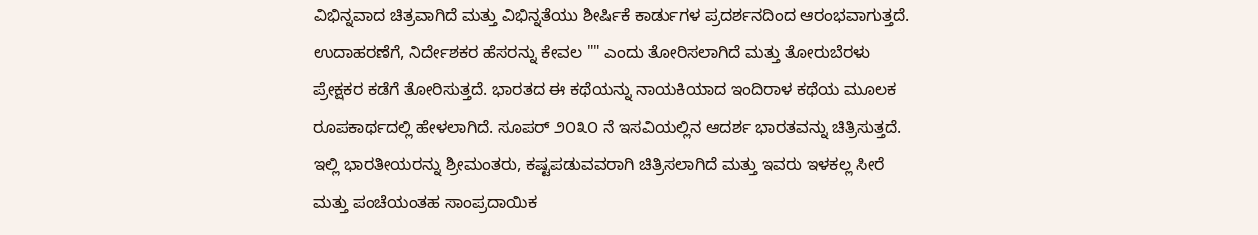ವಿಭಿನ್ನವಾದ ಚಿತ್ರವಾಗಿದೆ ಮತ್ತು ವಿಭಿನ್ನತೆಯು ಶೀರ್ಷಿಕೆ ಕಾರ್ಡುಗಳ ಪ್ರದರ್ಶನದಿಂದ ಆರಂಭವಾಗುತ್ತದೆ. ಉದಾಹರಣೆಗೆ, ನಿರ್ದೇಶಕರ ಹೆಸರನ್ನು ಕೇವಲ "" ಎಂದು ತೋರಿಸಲಾಗಿದೆ ಮತ್ತು ತೋರುಬೆರಳು ಪ್ರೇಕ್ಷಕರ ಕಡೆಗೆ ತೋರಿಸುತ್ತದೆ. ಭಾರತದ ಈ ಕಥೆಯನ್ನು ನಾಯಕಿಯಾದ ಇಂದಿರಾಳ ಕಥೆಯ ಮೂಲಕ ರೂಪಕಾರ್ಥದಲ್ಲಿ ಹೇಳಲಾಗಿದೆ. ಸೂಪರ್ ೨೦೩೦ ನೆ ಇಸವಿಯಲ್ಲಿನ ಆದರ್ಶ ಭಾರತವನ್ನು ಚಿತ್ರಿಸುತ್ತದೆ. ಇಲ್ಲಿ ಭಾರತೀಯರನ್ನು ಶ್ರೀಮಂತರು, ಕಷ್ಟಪಡುವವರಾಗಿ ಚಿತ್ರಿಸಲಾಗಿದೆ ಮತ್ತು ಇವರು ಇಳಕಲ್ಲ ಸೀರೆ ಮತ್ತು ಪಂಚೆಯಂತಹ ಸಾಂಪ್ರದಾಯಿಕ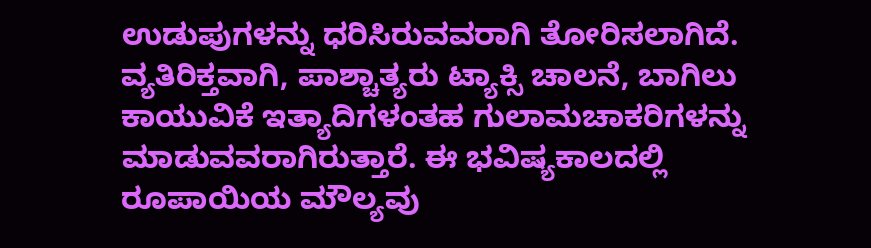ಉಡುಪುಗಳನ್ನು ಧರಿಸಿರುವವರಾಗಿ ತೋರಿಸಲಾಗಿದೆ. ವ್ಯತಿರಿಕ್ತವಾಗಿ, ಪಾಶ್ಚಾತ್ಯರು ಟ್ಯಾಕ್ಸಿ ಚಾಲನೆ, ಬಾಗಿಲು ಕಾಯುವಿಕೆ ಇತ್ಯಾದಿಗಳಂತಹ ಗುಲಾಮಚಾಕರಿಗಳನ್ನು ಮಾಡುವವರಾಗಿರುತ್ತಾರೆ. ಈ ಭವಿಷ್ಯಕಾಲದಲ್ಲಿ ರೂಪಾಯಿಯ ಮೌಲ್ಯವು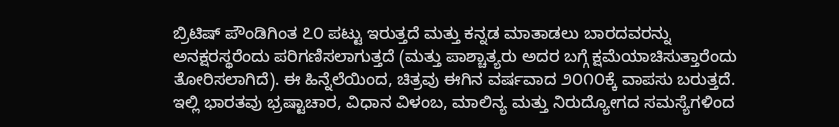ಬ್ರಿಟಿಷ್ ಪೌಂಡಿಗಿಂತ ೭೦ ಪಟ್ಟು ಇರುತ್ತದೆ ಮತ್ತು ಕನ್ನಡ ಮಾತಾಡಲು ಬಾರದವರನ್ನು ಅನಕ್ಷರಸ್ಥರೆಂದು ಪರಿಗಣಿಸಲಾಗುತ್ತದೆ (ಮತ್ತು ಪಾಶ್ಚಾತ್ಯರು ಅದರ ಬಗ್ಗೆ ಕ್ಷಮೆಯಾಚಿಸುತ್ತಾರೆಂದು ತೋರಿಸಲಾಗಿದೆ). ಈ ಹಿನ್ನೆಲೆಯಿಂದ, ಚಿತ್ರವು ಈಗಿನ ವರ್ಷವಾದ ೨೦೧೦ಕ್ಕೆ ವಾಪಸು ಬರುತ್ತದೆ. ಇಲ್ಲಿ ಭಾರತವು ಭ್ರಷ್ಟಾಚಾರ, ವಿಧಾನ ವಿಳಂಬ, ಮಾಲಿನ್ಯ ಮತ್ತು ನಿರುದ್ಯೋಗದ ಸಮಸ್ಯೆಗಳಿಂದ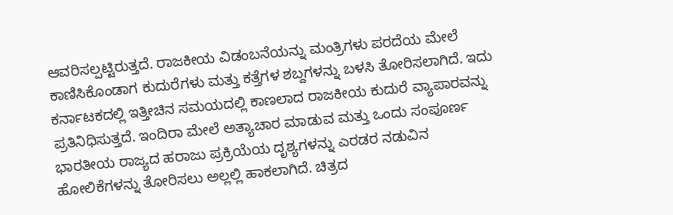ಆವರಿಸಲ್ಪಟ್ಟಿರುತ್ತದೆ. ರಾಜಕೀಯ ವಿಡಂಬನೆಯನ್ನು ಮಂತ್ರಿಗಳು ಪರದೆಯ ಮೇಲೆ ಕಾಣಿಸಿಕೊಂಡಾಗ ಕುದುರೆಗಳು ಮತ್ತು ಕತ್ತೆಗಳ ಶಬ್ದಗಳನ್ನು ಬಳಸಿ ತೋರಿಸಲಾಗಿದೆ. ಇದು ಕರ್ನಾಟಕದಲ್ಲಿ ಇತ್ತೀಚಿನ ಸಮಯದಲ್ಲಿ ಕಾಣಲಾದ ರಾಜಕೀಯ ಕುದುರೆ ವ್ಯಾಪಾರವನ್ನು ಪ್ರತಿನಿಧಿಸುತ್ತದೆ. ಇಂದಿರಾ ಮೇಲೆ ಅತ್ಯಾಚಾರ ಮಾಡುವ ಮತ್ತು ಒಂದು ಸಂಪೂರ್ಣ ಭಾರತೀಯ ರಾಜ್ಯದ ಹರಾಜು ಪ್ರಕ್ರಿಯೆಯ ದೃಶ್ಯಗಳನ್ನು ಎರಡರ ನಡುವಿನ ಹೋಲಿಕೆಗಳನ್ನು ತೋರಿಸಲು ಅಲ್ಲಲ್ಲಿ ಹಾಕಲಾಗಿದೆ. ಚಿತ್ರದ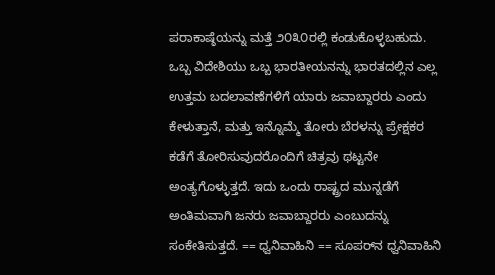ಪರಾಕಾಷ್ಠೆಯನ್ನು ಮತ್ತೆ ೨೦೩೦ರಲ್ಲಿ ಕಂಡುಕೊಳ್ಳಬಹುದು. ಒಬ್ಬ ವಿದೇಶಿಯು ಒಬ್ಬ ಭಾರತೀಯನನ್ನು ಭಾರತದಲ್ಲಿನ ಎಲ್ಲ ಉತ್ತಮ ಬದಲಾವಣೆಗಳಿಗೆ ಯಾರು ಜವಾಬ್ದಾರರು ಎಂದು ಕೇಳುತ್ತಾನೆ, ಮತ್ತು ಇನ್ನೊಮ್ಮೆ ತೋರು ಬೆರಳನ್ನು ಪ್ರೇಕ್ಷಕರ ಕಡೆಗೆ ತೋರಿಸುವುದರೊಂದಿಗೆ ಚಿತ್ರವು ಥಟ್ಟನೇ ಅಂತ್ಯಗೊಳ್ಳುತ್ತದೆ. ಇದು ಒಂದು ರಾಷ್ಟ್ರದ ಮುನ್ನಡೆಗೆ ಅಂತಿಮವಾಗಿ ಜನರು ಜವಾಬ್ದಾರರು ಎಂಬುದನ್ನು ಸಂಕೇತಿಸುತ್ತದೆ. == ಧ್ವನಿವಾಹಿನಿ == ಸೂಪರ್‌ನ ಧ್ವನಿವಾಹಿನಿ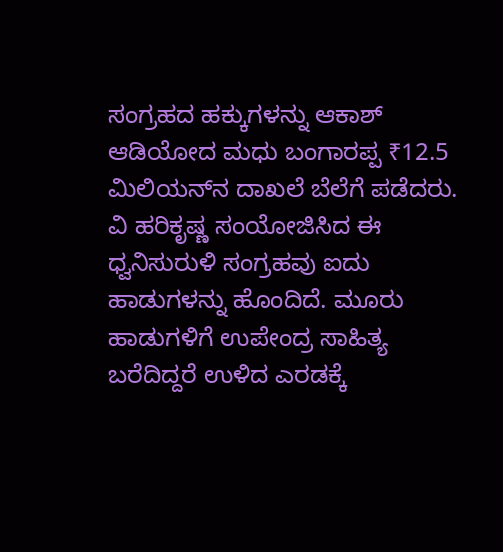ಸಂಗ್ರಹದ ಹಕ್ಕುಗಳನ್ನು ಆಕಾಶ್ ಆಡಿಯೋದ ಮಧು ಬಂಗಾರಪ್ಪ ₹12.5 ಮಿಲಿಯನ್‍ನ ದಾಖಲೆ ಬೆಲೆಗೆ ಪಡೆದರು. ವಿ ಹರಿಕೃಷ್ಣ ಸಂಯೋಜಿಸಿದ ಈ ಧ್ವನಿಸುರುಳಿ ಸಂಗ್ರಹವು ಐದು ಹಾಡುಗಳನ್ನು ಹೊಂದಿದೆ. ಮೂರು ಹಾಡುಗಳಿಗೆ ಉಪೇಂದ್ರ ಸಾಹಿತ್ಯ ಬರೆದಿದ್ದರೆ ಉಳಿದ ಎರಡಕ್ಕೆ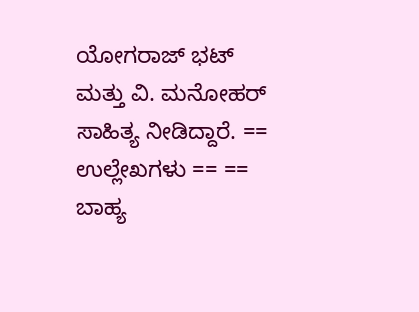ಯೋಗರಾಜ್ ಭಟ್ ಮತ್ತು ವಿ. ಮನೋಹರ್ ಸಾಹಿತ್ಯ ನೀಡಿದ್ದಾರೆ. == ಉಲ್ಲೇಖಗಳು == == ಬಾಹ್ಯ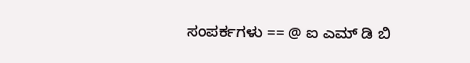ಸಂಪರ್ಕಗಳು == @ ಐ ಎಮ್ ಡಿ ಬಿ